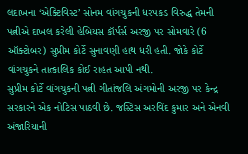લદાખના ‘એક્ટિવિસ્ટ’ સોનમ વાંગચુકની ધરપકડ વિરુદ્ધ તેમની પત્નીએ દાખલ કરેલી હેબિયસ કૉર્પર્સ અરજી પર સોમવારે (6 ઑક્ટોબર) સુપ્રીમ કોર્ટે સુનાવણી હાથ ધરી હતી. જોકે કોર્ટે વાંગચુકને તાત્કાલિક કોઈ રાહત આપી નથી.
સુપ્રીમ કોર્ટે વાંગચુકની પત્ની ગીતાંજલિ અંગમોની અરજી પર કેન્દ્ર સરકારને એક નોટિસ પાઠવી છે. જસ્ટિસ અરવિંદ કુમાર અને એનવી અંજારિયાની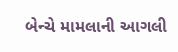બેન્ચે મામલાની આગલી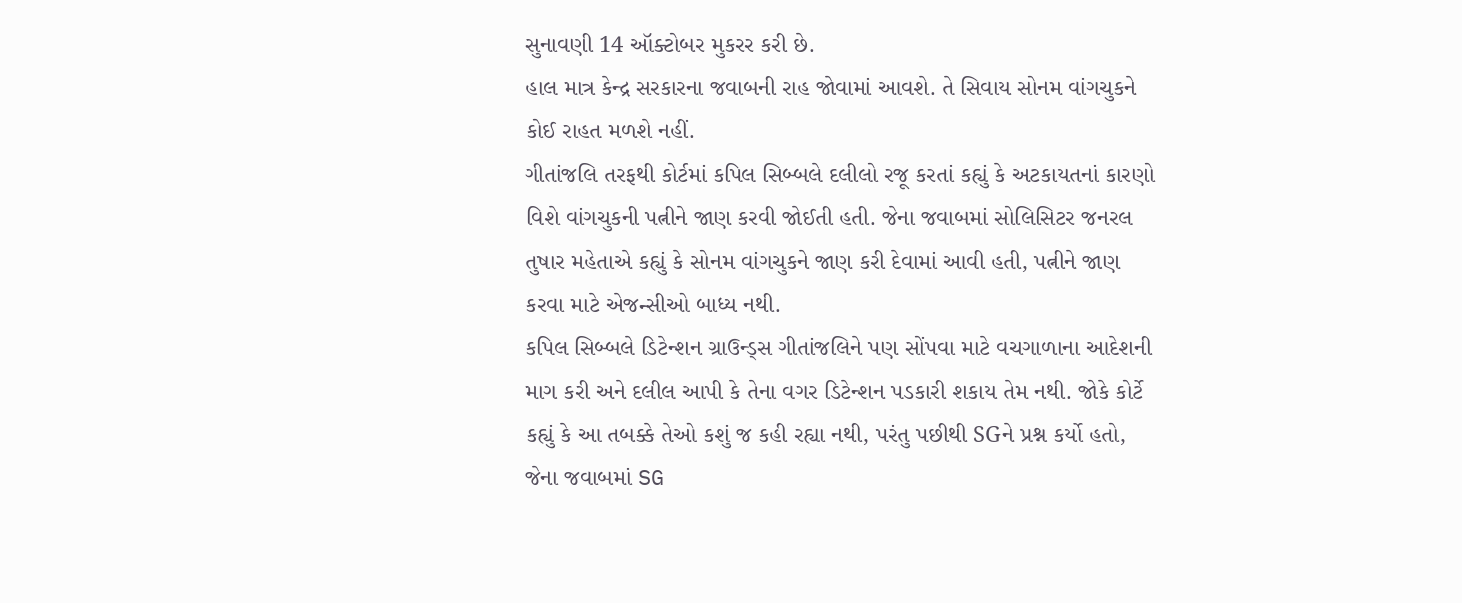સુનાવણી 14 ઑક્ટોબર મુકરર કરી છે.
હાલ માત્ર કેન્દ્ર સરકારના જવાબની રાહ જોવામાં આવશે. તે સિવાય સોનમ વાંગચુકને કોઈ રાહત મળશે નહીં.
ગીતાંજલિ તરફથી કોર્ટમાં કપિલ સિબ્બલે દલીલો રજૂ કરતાં કહ્યું કે અટકાયતનાં કારણો વિશે વાંગચુકની પત્નીને જાણ કરવી જોઈતી હતી. જેના જવાબમાં સોલિસિટર જનરલ તુષાર મહેતાએ કહ્યું કે સોનમ વાંગચુકને જાણ કરી દેવામાં આવી હતી, પત્નીને જાણ કરવા માટે એજન્સીઓ બાધ્ય નથી.
કપિલ સિબ્બલે ડિટેન્શન ગ્રાઉન્ડ્સ ગીતાંજલિને પણ સોંપવા માટે વચગાળાના આદેશની માગ કરી અને દલીલ આપી કે તેના વગર ડિટેન્શન પડકારી શકાય તેમ નથી. જોકે કોર્ટે કહ્યું કે આ તબક્કે તેઓ કશું જ કહી રહ્યા નથી, પરંતુ પછીથી SGને પ્રશ્ન કર્યો હતો, જેના જવાબમાં SG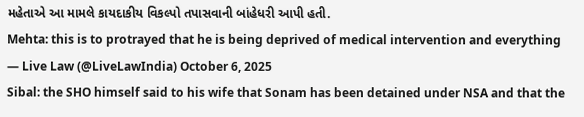મહેતાએ આ મામલે કાયદાકીય વિકલ્પો તપાસવાની બાંહેધરી આપી હતી.
Mehta: this is to protrayed that he is being deprived of medical intervention and everything
— Live Law (@LiveLawIndia) October 6, 2025
Sibal: the SHO himself said to his wife that Sonam has been detained under NSA and that the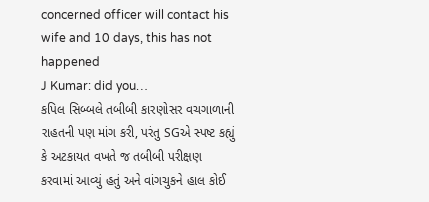concerned officer will contact his wife and 10 days, this has not happened
J Kumar: did you…
કપિલ સિબ્બલે તબીબી કારણોસર વચગાળાની રાહતની પણ માંગ કરી, પરંતુ SGએ સ્પષ્ટ કહ્યું કે અટકાયત વખતે જ તબીબી પરીક્ષણ કરવામાં આવ્યું હતું અને વાંગચુકને હાલ કોઈ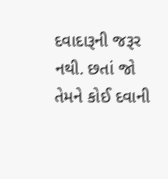દવાદારૂની જરૂર નથી. છતાં જો તેમને કોઈ દવાની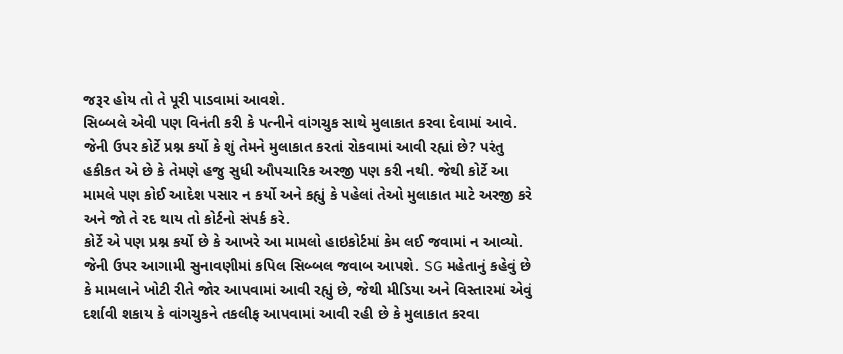જરૂર હોય તો તે પૂરી પાડવામાં આવશે.
સિબ્બલે એવી પણ વિનંતી કરી કે પત્નીને વાંગચુક સાથે મુલાકાત કરવા દેવામાં આવે. જેની ઉપર કોર્ટે પ્રશ્ન કર્યો કે શું તેમને મુલાકાત કરતાં રોકવામાં આવી રહ્યાં છે? પરંતુ હકીકત એ છે કે તેમણે હજુ સુધી ઔપચારિક અરજી પણ કરી નથી. જેથી કોર્ટે આ મામલે પણ કોઈ આદેશ પસાર ન કર્યો અને કહ્યું કે પહેલાં તેઓ મુલાકાત માટે અરજી કરે અને જો તે રદ થાય તો કોર્ટનો સંપર્ક કરે.
કોર્ટે એ પણ પ્રશ્ન કર્યો છે કે આખરે આ મામલો હાઇકોર્ટમાં કેમ લઈ જવામાં ન આવ્યો. જેની ઉપર આગામી સુનાવણીમાં કપિલ સિબ્બલ જવાબ આપશે. SG મહેતાનું કહેવું છે કે મામલાને ખોટી રીતે જોર આપવામાં આવી રહ્યું છે, જેથી મીડિયા અને વિસ્તારમાં એવું દર્શાવી શકાય કે વાંગચુકને તકલીફ આપવામાં આવી રહી છે કે મુલાકાત કરવા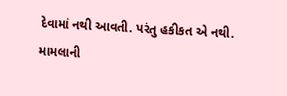દેવામાં નથી આવતી. પરંતુ હકીકત એ નથી.
મામલાની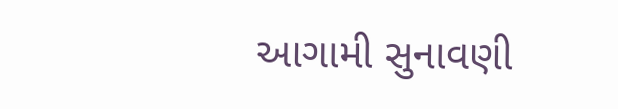આગામી સુનાવણી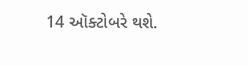14 ઑક્ટોબરે થશે.